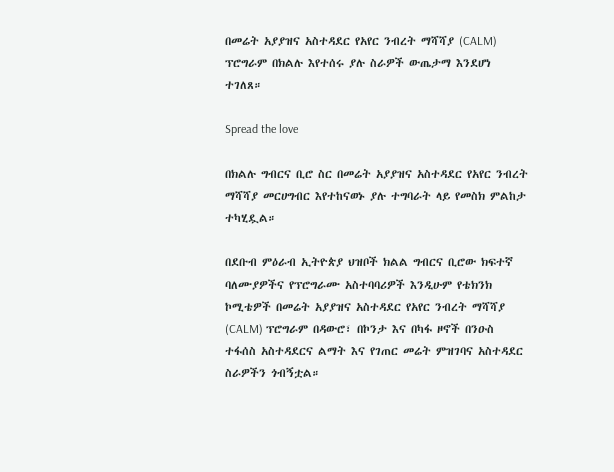በመሬት አያያዝና አስተዳደር የአየር ንብረት ማሻሻያ (CALM) ፕሮግራም በክልሉ እየተሰሩ ያሉ ስራዎች ውጤታማ እንደሆነ ተገለጸ።

Spread the love

በክልሉ ግብርና ቢሮ ስር በመሬት አያያዝና አስተዳደር የአየር ንብረት ማሻሻያ መርሀግብር እየተከናወኑ ያሉ ተግባራት ላይ የመስክ ምልከታ ተካሂዷል።

በደቡብ ምዕራብ ኢትዮጵያ ህዝቦች ክልል ግብርና ቢሮው ክፍተኛ ባለሙያዎችና የፕሮግራሙ አስተባባሪዎች እንዲሁም የቴክንክ ኮሚቴዎች በመሬት አያያዝና አስተዳደር የአየር ንብረት ማሻሻያ (CALM) ፕሮግራም በዳውሮ፣ በኮንታ እና በካፋ ዞኖች በንዑስ ተፋሰስ አስተዳደርና ልማት እና የገጠር መሬት ምዝገባና አስተዳደር ስራዎችን ጎብኝቷል።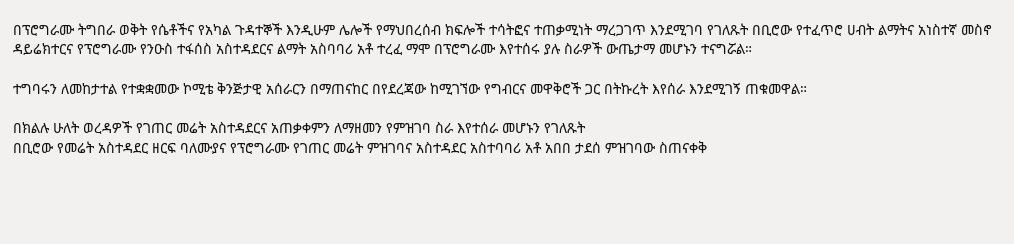በፕሮግራሙ ትግበራ ወቅት የሴቶችና የአካል ጉዳተኞች እንዲሁም ሌሎች የማህበረሰብ ክፍሎች ተሳትፎና ተጠቃሚነት ማረጋገጥ እንደሚገባ የገለጹት በቢሮው የተፈጥሮ ሀብት ልማትና አነስተኛ መስኖ ዳይሬክተርና የፕሮግራሙ የንዑስ ተፋሰስ አስተዳደርና ልማት አስባባሪ አቶ ተረፈ ማሞ በፕሮግራሙ እየተሰሩ ያሉ ስራዎች ውጤታማ መሆኑን ተናግሯል።

ተግባሩን ለመከታተል የተቋቋመው ኮሚቴ ቅንጅታዊ አሰራርን በማጠናከር በየደረጃው ከሚገኘው የግብርና መዋቅሮች ጋር በትኩረት እየሰራ እንደሚገኝ ጠቁመዋል።

በክልሉ ሁለት ወረዳዎች የገጠር መሬት አስተዳደርና አጠቃቀምን ለማዘመን የምዝገባ ስራ እየተሰራ መሆኑን የገለጹት
በቢሮው የመሬት አስተዳደር ዘርፍ ባለሙያና የፕሮግራሙ የገጠር መሬት ምዝገባና አስተዳደር አስተባባሪ አቶ አበበ ታደሰ ምዝገባው ስጠናቀቅ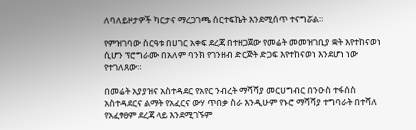ለባለይዞታዎች ካርታና ማረጋገጫ ሰርተፍኬት እንደሚሰጥ ተናግሯል።

የምዝገባው ስርዓቱ በሀገር አቀፍ ደረጃ በተዘጋጀው የመሬት መመዝገቢያ ቋት እየተከናወነ ሲሆን ፕሮግራሙ በአለም ባንክ የገንዘብ ድርጅት ድጋፍ እየተከናወነ እንደሆነ ነው የተገለጸው።

በመሬት አያያዝና አስተዳደር የአየር ንብረት ማሻሻያ መርሀግብር በንዑስ ተፋሰስ አስተዳደርና ልማት የአፈርና ውሃ ጥበቃ ስራ እንዲሁም የኑሮ ማሻሻያ ተግባራት በተሻለ የአፈፃፀም ደረጃ ላይ እንደሚገኙም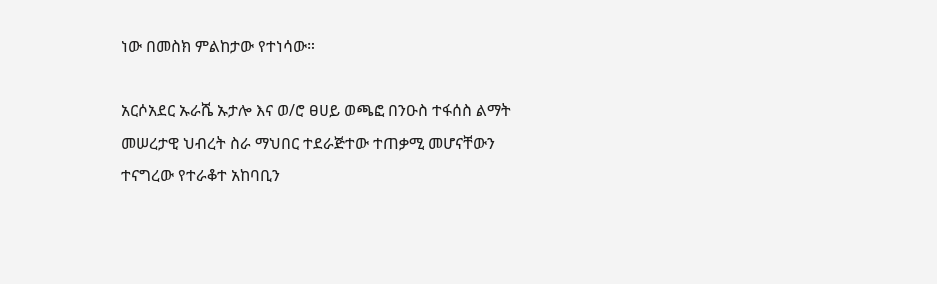ነው በመስክ ምልከታው የተነሳው።

አርሶአደር ኡራሼ ኡታሎ እና ወ/ሮ ፀሀይ ወጫፎ በንዑስ ተፋሰስ ልማት መሠረታዊ ህብረት ስራ ማህበር ተደራጅተው ተጠቃሚ መሆናቸውን ተናግረው የተራቆተ አከባቢን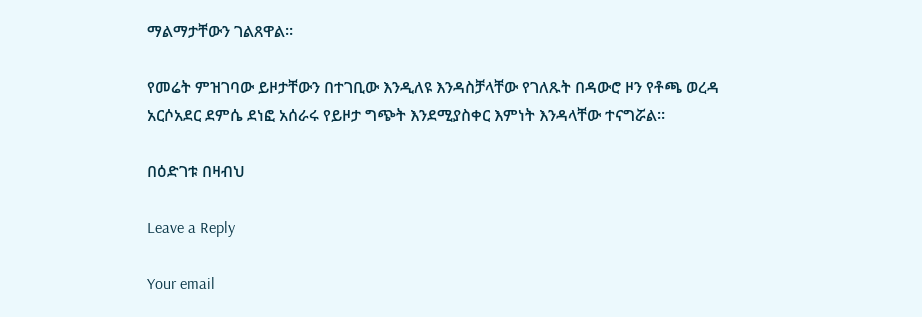ማልማታቸውን ገልጸዋል።

የመሬት ምዝገባው ይዞታቸውን በተገቢው እንዲለዩ እንዳስቻላቸው የገለጹት በዳውሮ ዞን የቶጫ ወረዳ አርሶአደር ደምሴ ደነፎ አሰራሩ የይዞታ ግጭት እንደሚያስቀር እምነት እንዳላቸው ተናግሯል።

በዕድገቱ በዛብህ

Leave a Reply

Your email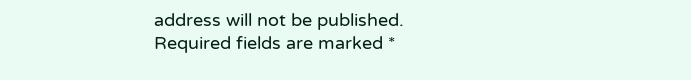address will not be published. Required fields are marked *